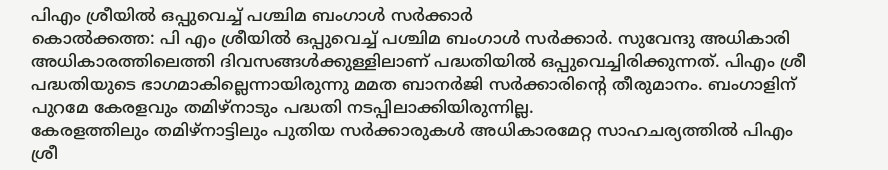പിഎം ശ്രീയിൽ ഒപ്പുവെച്ച് പശ്ചിമ ബംഗാൾ സർക്കാർ
കൊൽക്കത്ത: പി എം ശ്രീയിൽ ഒപ്പുവെച്ച് പശ്ചിമ ബംഗാൾ സർക്കാർ. സുവേന്ദു അധികാരി അധികാരത്തിലെത്തി ദിവസങ്ങൾക്കുള്ളിലാണ് പദ്ധതിയിൽ ഒപ്പുവെച്ചിരിക്കുന്നത്. പിഎം ശ്രീ പദ്ധതിയുടെ ഭാഗമാകില്ലെന്നായിരുന്നു മമത ബാനർജി സർക്കാരിൻ്റെ തീരുമാനം. ബംഗാളിന് പുറമേ കേരളവും തമിഴ്നാടും പദ്ധതി നടപ്പിലാക്കിയിരുന്നില്ല.
കേരളത്തിലും തമിഴ്നാട്ടിലും പുതിയ സർക്കാരുകൾ അധികാരമേറ്റ സാഹചര്യത്തിൽ പിഎം ശ്രീ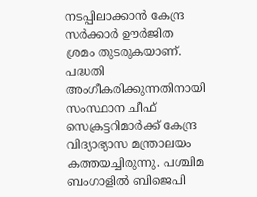നടപ്പിലാക്കാൻ കേന്ദ്ര സർക്കാർ ഊർജിത ശ്രമം തുടരുകയാണ്. പദ്ധതി അംഗീകരിക്കുന്നതിനായി സംസ്ഥാന ചീഫ് സെക്രട്ടറിമാർക്ക് കേന്ദ്ര വിദ്യാഭ്യാസ മന്ത്രാലയം കത്തയച്ചിരുന്നു. പശ്ചിമ ബംഗാളിൽ ബിജെപി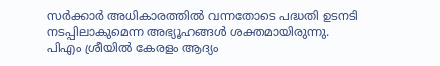സർക്കാർ അധികാരത്തിൽ വന്നതോടെ പദ്ധതി ഉടനടി നടപ്പിലാകുമെന്ന അഭ്യൂഹങ്ങൾ ശക്തമായിരുന്നു.
പിഎം ശ്രീയിൽ കേരളം ആദ്യം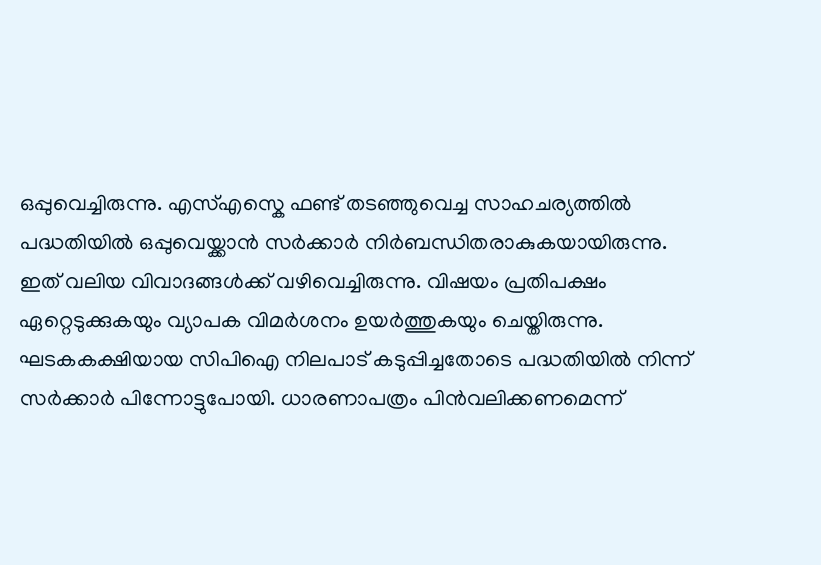ഒപ്പുവെച്ചിരുന്നു. എസ്എസ്കെ ഫണ്ട് തടഞ്ഞുവെച്ച സാഹചര്യത്തിൽ പദ്ധതിയിൽ ഒപ്പുവെയ്ക്കാൻ സർക്കാർ നിർബന്ധിതരാകുകയായിരുന്നു. ഇത് വലിയ വിവാദങ്ങൾക്ക് വഴിവെച്ചിരുന്നു. വിഷയം പ്രതിപക്ഷം ഏറ്റെടുക്കുകയും വ്യാപക വിമർശനം ഉയർത്തുകയും ചെയ്തിരുന്നു. ഘടകകക്ഷിയായ സിപിഐ നിലപാട് കടുപ്പിച്ചതോടെ പദ്ധതിയിൽ നിന്ന് സർക്കാർ പിന്നോട്ടുപോയി. ധാരണാപത്രം പിൻവലിക്കണമെന്ന്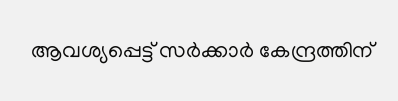ആവശ്യപ്പെട്ട് സർക്കാർ കേന്ദ്രത്തിന്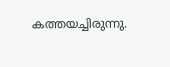കത്തയച്ചിരുന്നു.